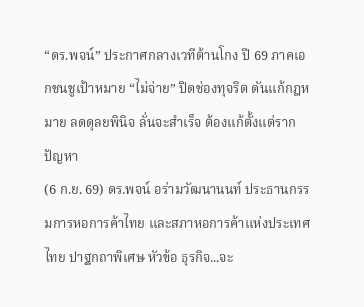“ดร.พจน์” ประกาศกลางเวทีต้านโกง ปี 69 ภาคเอกชนชูเป้าหมาย “ไม่จ่าย” ปิดช่องทุจริต ดันแก้กฎหมาย ลดดุลยพินิจ ลั่นจะสำเร็จ ต้องแก้ตั้งแต่รากปัญหา
(6 ก.ย. 69) ดร.พจน์ อร่ามวัฒนานนท์ ประธานกรรมการหอการค้าไทย และสภาหอการค้าแห่งประเทศไทย ปาฐกถาพิเศษ หัวข้อ ธุรกิจ...จะ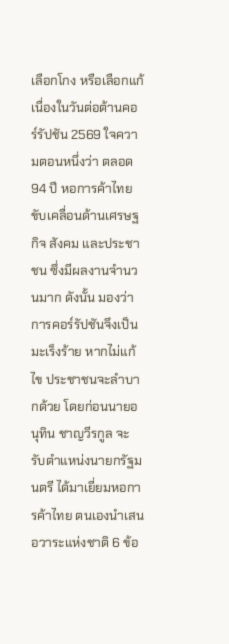เลือกโกง หรือเลือกแก้ เนื่องในวันต่อต้านคอร์รัปชัน 2569 ใจความตอนหนึ่งว่า ตลอด 94 ปี หอการค้าไทย ขับเคลื่อนด้านเศรษฐกิจ สังคม และประชาชน ซึ่งมีผลงานจำนวนมาก ดังนั้น มองว่า การคอร์รัปชันจึงเป็นมะเร็งร้าย หากไม่แก้ไข ประชาชนจะลำบากด้วย โดยก่อนนายอนุทิน ชาญวีรกูล จะรับตำแหน่งนายกรัฐมนตรี ได้มาเยี่ยมหอการค้าไทย ตนเองนำเสนอวาระแห่งชาติ 6 ข้อ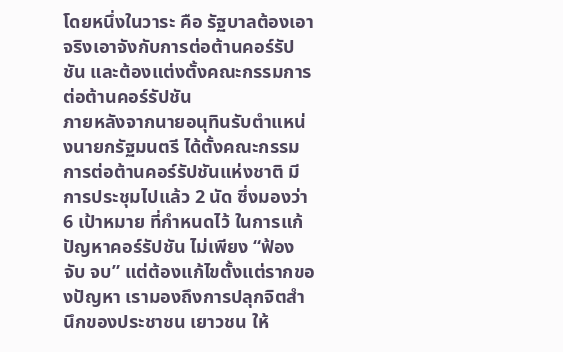โดยหนึ่งในวาระ คือ รัฐบาลต้องเอาจริงเอาจังกับการต่อต้านคอร์รัปชัน และต้องแต่งตั้งคณะกรรมการต่อต้านคอร์รัปชัน
ภายหลังจากนายอนุทินรับตำแหน่งนายกรัฐมนตรี ได้ตั้งคณะกรรมการต่อต้านคอร์รัปชันแห่งชาติ มีการประชุมไปแล้ว 2 นัด ซึ่งมองว่า 6 เป้าหมาย ที่กำหนดไว้ ในการแก้ปัญหาคอร์รัปชัน ไม่เพียง “ฟ้อง จับ จบ” แต่ต้องแก้ไขตั้งแต่รากของปัญหา เรามองถึงการปลุกจิตสำนึกของประชาชน เยาวชน ให้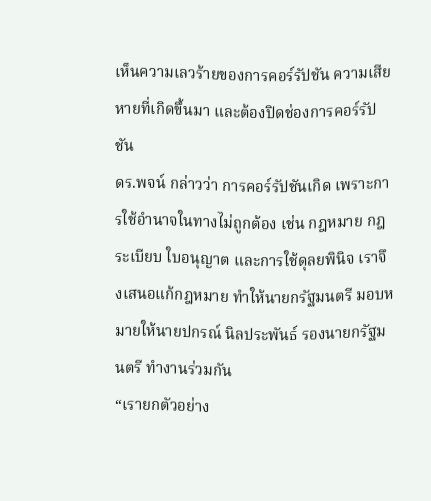เห็นความเลวร้ายของการคอร์รัปชัน ความเสียหายที่เกิดขึ้นมา และต้องปิดช่องการคอร์รัปชัน
ดร.พจน์ กล่าวว่า การคอร์รัปชันเกิด เพราะการใช้อำนาจในทางไม่ถูกต้อง เช่น กฎหมาย กฎระเบียบ ใบอนุญาต และการใช้ดุลยพินิจ เราจึงเสนอแก้กฎหมาย ทำให้นายกรัฐมนตรี มอบหมายให้นายปกรณ์ นิลประพันธ์ รองนายกรัฐมนตรี ทำงานร่วมกัน
“เรายกตัวอย่าง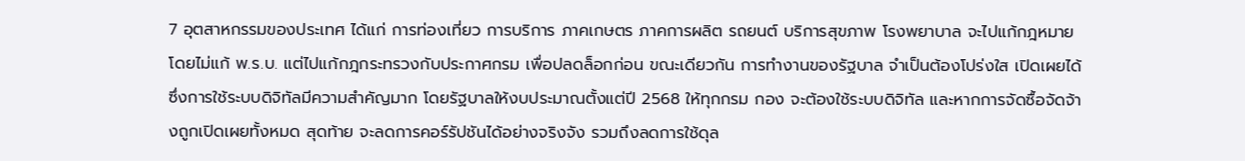7 อุตสาหกรรมของประเทศ ได้แก่ การท่องเที่ยว การบริการ ภาคเกษตร ภาคการผลิต รถยนต์ บริการสุขภาพ โรงพยาบาล จะไปแก้กฎหมาย โดยไม่แก้ พ.ร.บ. แต่ไปแก้กฎกระทรวงกับประกาศกรม เพื่อปลดล็อกก่อน ขณะเดียวกัน การทำงานของรัฐบาล จำเป็นต้องโปร่งใส เปิดเผยได้ ซึ่งการใช้ระบบดิจิทัลมีความสำคัญมาก โดยรัฐบาลให้งบประมาณตั้งแต่ปี 2568 ให้ทุกกรม กอง จะต้องใช้ระบบดิจิทัล และหากการจัดซื้อจัดจ้างถูกเปิดเผยทั้งหมด สุดท้าย จะลดการคอร์รัปชันได้อย่างจริงจัง รวมถึงลดการใช้ดุล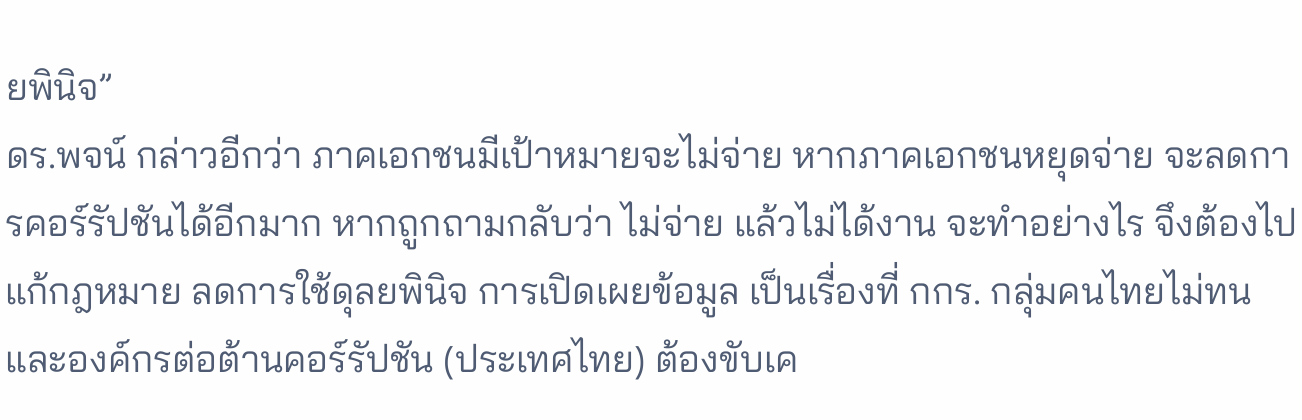ยพินิจ”
ดร.พจน์ กล่าวอีกว่า ภาคเอกชนมีเป้าหมายจะไม่จ่าย หากภาคเอกชนหยุดจ่าย จะลดการคอร์รัปชันได้อีกมาก หากถูกถามกลับว่า ไม่จ่าย แล้วไม่ได้งาน จะทำอย่างไร จึงต้องไปแก้กฎหมาย ลดการใช้ดุลยพินิจ การเปิดเผยข้อมูล เป็นเรื่องที่ กกร. กลุ่มคนไทยไม่ทน และองค์กรต่อต้านคอร์รัปชัน (ประเทศไทย) ต้องขับเค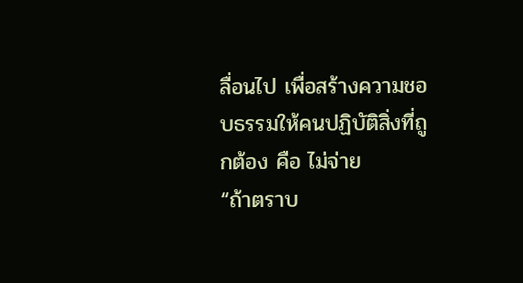ลื่อนไป เพื่อสร้างความชอบธรรมให้คนปฏิบัติสิ่งที่ถูกต้อง คือ ไม่จ่าย
“ถ้าตราบ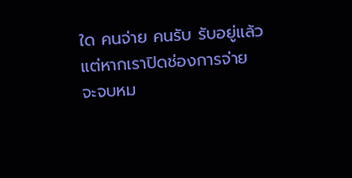ใด คนจ่าย คนรับ รับอยู่แล้ว แต่หากเราปิดช่องการจ่าย จะจบหม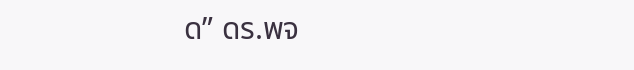ด” ดร.พจ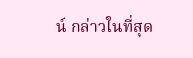น์ กล่าวในที่สุด